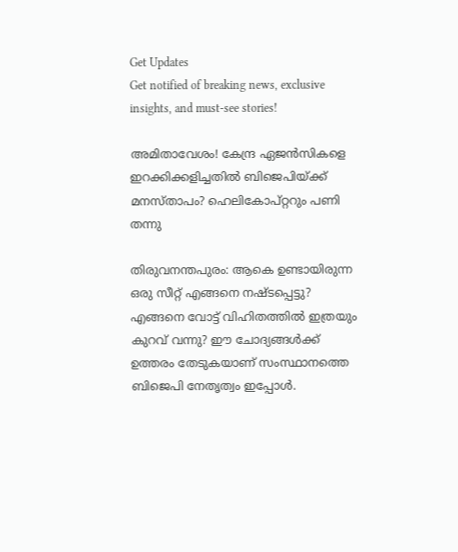Get Updates
Get notified of breaking news, exclusive insights, and must-see stories!

അമിതാവേശം! കേന്ദ്ര ഏജന്‍സികളെ ഇറക്കിക്കളിച്ചതില്‍ ബിജെപിയ്ക്ക് മനസ്താപം? ഹെലികോപ്റ്ററും പണി തന്നു

തിരുവനന്തപുരം: ആകെ ഉണ്ടായിരുന്ന ഒരു സീറ്റ് എങ്ങനെ നഷ്ടപ്പെട്ടു? എങ്ങനെ വോട്ട് വിഹിതത്തില്‍ ഇത്രയും കുറവ് വന്നു? ഈ ചോദ്യങ്ങള്‍ക്ക് ഉത്തരം തേടുകയാണ് സംസ്ഥാനത്തെ ബിജെപി നേതൃത്വം ഇപ്പോള്‍.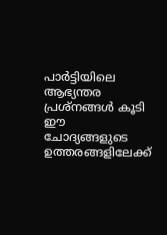പാര്‍ട്ടിയിലെ ആഭ്യന്തര പ്രശ്‌നങ്ങള്‍ കൂടി ഈ ചോദ്യങ്ങളുടെ ഉത്തരങ്ങളിലേക്ക്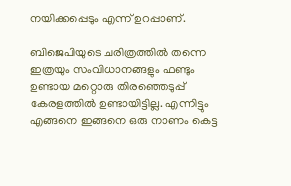നയിക്കപ്പെടും എന്ന് ഉറപ്പാണ്.

ബിജെപിയുടെ ചരിത്രത്തില്‍ തന്നെ ഇത്രയും സംവിധാനങ്ങളും ഫണ്ടും ഉണ്ടായ മറ്റൊരു തിരഞ്ഞെടുപ്പ് കേരളത്തില്‍ ഉണ്ടായിട്ടില്ല. എന്നിട്ടും എങ്ങനെ ഇങ്ങനെ ഒരു നാണം കെട്ട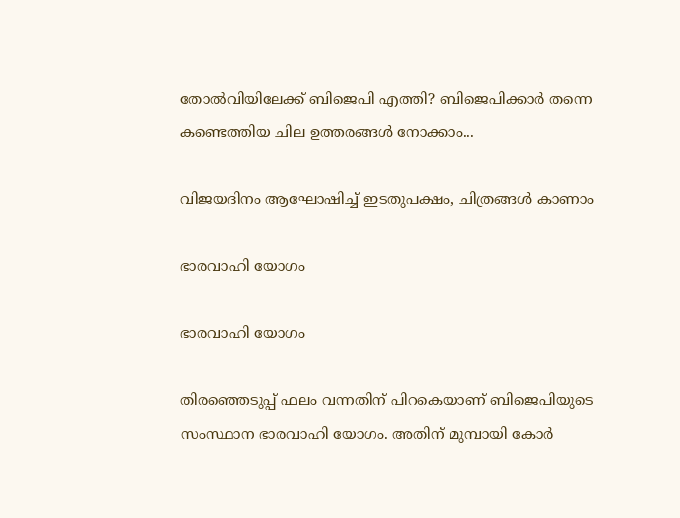തോല്‍വിയിലേക്ക് ബിജെപി എത്തി? ബിജെപിക്കാര്‍ തന്നെ കണ്ടെത്തിയ ചില ഉത്തരങ്ങള്‍ നോക്കാം...

വിജയദിനം ആഘോഷിച്ച് ഇടതുപക്ഷം, ചിത്രങ്ങള്‍ കാണാം

ഭാരവാഹി യോഗം

ഭാരവാഹി യോഗം

തിരഞ്ഞെടുപ്പ് ഫലം വന്നതിന് പിറകെയാണ് ബിജെപിയുടെ സംസ്ഥാന ഭാരവാഹി യോഗം. അതിന് മുമ്പായി കോര്‍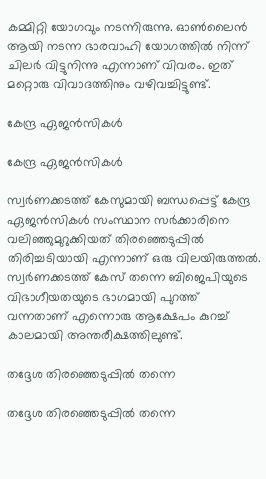കമ്മിറ്റി യോഗവും നടന്നിരുന്നു. ഓണ്‍ലൈന്‍ ആയി നടന്ന ഭാരവാഹി യോഗത്തില്‍ നിന്ന് ചിലര്‍ വിട്ടുനിന്നു എന്നാണ് വിവരം. ഇത് മറ്റൊരു വിവാദത്തിനും വഴിവച്ചിട്ടുണ്ട്.

കേന്ദ്ര ഏജന്‍സികള്‍

കേന്ദ്ര ഏജന്‍സികള്‍

സ്വര്‍ണക്കടത്ത് കേസുമായി ബന്ധപ്പെട്ട് കേന്ദ്ര ഏജന്‍സികള്‍ സംസ്ഥാന സര്‍ക്കാരിനെ വലിഞ്ഞുമുറുക്കിയത് തിരഞ്ഞെടുപ്പില്‍ തിരിച്ചടിയായി എന്നാണ് ഒരു വിലയിരുത്തല്‍. സ്വര്‍ണക്കടത്ത് കേസ് തന്നെ ബിജെപിയുടെ വിഭാഗീയതയുടെ ഭാഗമായി പുറത്ത് വന്നതാണ് എന്നൊരു ആക്ഷേപം കുറച്ച് കാലമായി അന്തരീക്ഷത്തിലുണ്ട്.

തദ്ദേശ തിരഞ്ഞെടുപ്പില്‍ തന്നെ

തദ്ദേശ തിരഞ്ഞെടുപ്പില്‍ തന്നെ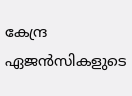കേന്ദ്ര ഏജന്‍സികളുടെ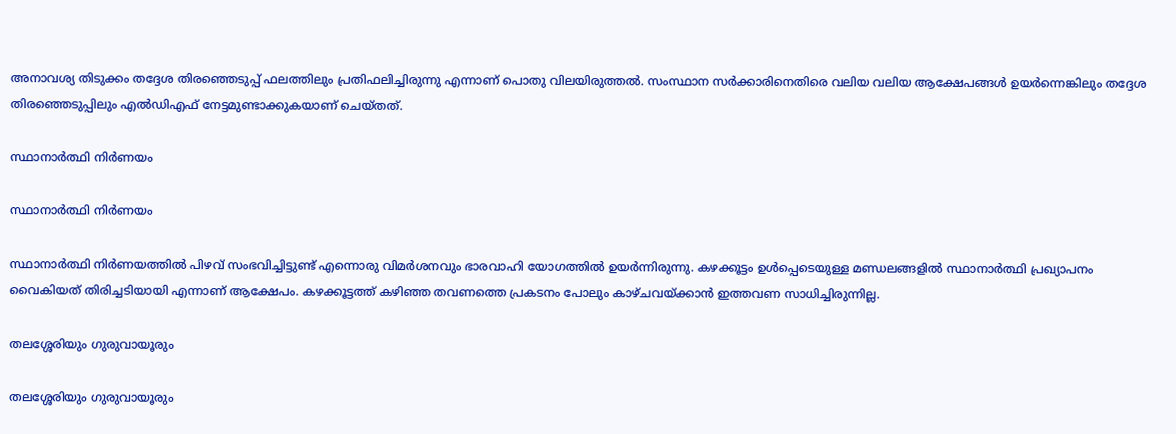അനാവശ്യ തിടുക്കം തദ്ദേശ തിരഞ്ഞെടുപ്പ് ഫലത്തിലും പ്രതിഫലിച്ചിരുന്നു എന്നാണ് പൊതു വിലയിരുത്തല്‍. സംസ്ഥാന സര്‍ക്കാരിനെതിരെ വലിയ വലിയ ആക്ഷേപങ്ങള്‍ ഉയര്‍ന്നെങ്കിലും തദ്ദേശ തിരഞ്ഞെടുപ്പിലും എല്‍ഡിഎഫ് നേട്ടമുണ്ടാക്കുകയാണ് ചെയ്തത്.

സ്ഥാനാര്‍ത്ഥി നിര്‍ണയം

സ്ഥാനാര്‍ത്ഥി നിര്‍ണയം

സ്ഥാനാര്‍ത്ഥി നിര്‍ണയത്തില്‍ പിഴവ് സംഭവിച്ചിട്ടുണ്ട് എന്നൊരു വിമര്‍ശനവും ഭാരവാഹി യോഗത്തില്‍ ഉയര്‍ന്നിരുന്നു. കഴക്കൂട്ടം ഉള്‍പ്പെടെയുള്ള മണ്ഡലങ്ങളില്‍ സ്ഥാനാര്‍ത്ഥി പ്രഖ്യാപനം വൈകിയത് തിരിച്ചടിയായി എന്നാണ് ആക്ഷേപം. കഴക്കൂട്ടത്ത് കഴിഞ്ഞ തവണത്തെ പ്രകടനം പോലും കാഴ്ചവയ്ക്കാന്‍ ഇത്തവണ സാധിച്ചിരുന്നില്ല.

തലശ്ശേരിയും ഗുരുവായൂരും

തലശ്ശേരിയും ഗുരുവായൂരും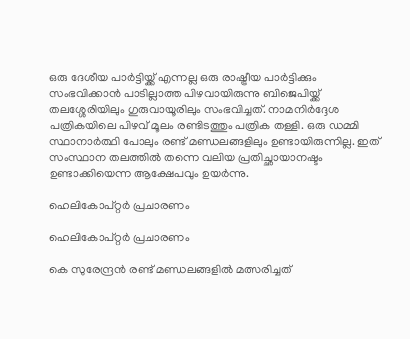ഒരു ദേശീയ പാര്‍ട്ടിയ്ക്ക് എന്നല്ല ഒരു രാഷ്ട്രീയ പാര്‍ട്ടിക്കും സംഭവിക്കാന്‍ പാടില്ലാത്ത പിഴവായിരുന്നു ബിജെപിയ്ക്ക് തലശ്ശേരിയിലും ഗുരുവായൂരിലും സംഭവിച്ചത്. നാമനിര്‍ദ്ദേശ പത്രികയിലെ പിഴവ് മൂലം രണ്ടിടത്തും പത്രിക തള്ളി. ഒരു ഡമ്മി സ്ഥാനാര്‍ത്ഥി പോലും രണ്ട് മണ്ഡലങ്ങളിലും ഉണ്ടായിരുന്നില്ല. ഇത് സംസ്ഥാന തലത്തില്‍ തന്നെ വലിയ പ്രതിച്ഛായാനഷ്ടം ഉണ്ടാക്കിയെന്ന ആക്ഷേപവും ഉയര്‍ന്നു.

ഹെലികോപ്റ്റര്‍ പ്രചാരണം

ഹെലികോപ്റ്റര്‍ പ്രചാരണം

കെ സുരേന്ദ്രന്‍ രണ്ട് മണ്ഡലങ്ങളില്‍ മത്സരിച്ചത്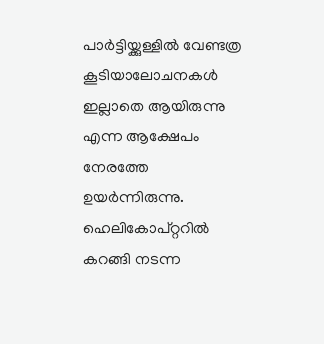പാര്‍ട്ടിയ്ക്കുള്ളില്‍ വേണ്ടത്ര കൂടിയാലോചനകള്‍ ഇല്ലാതെ ആയിരുന്നു എന്ന ആക്ഷേപം നേരത്തേ ഉയര്‍ന്നിരുന്നു. ഹെലികോപ്റ്ററില്‍ കറങ്ങി നടന്ന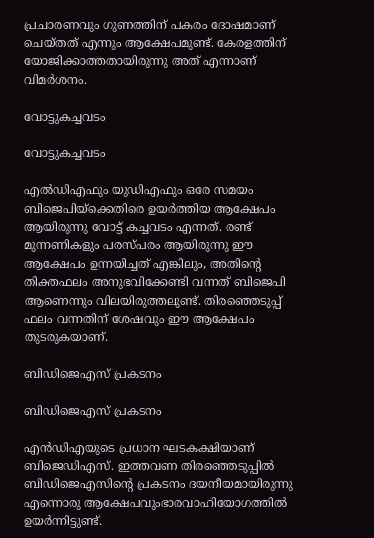പ്രചാരണവും ഗുണത്തിന് പകരം ദോഷമാണ് ചെയ്തത് എന്നും ആക്ഷേപമുണ്ട്. കേരളത്തിന് യോജിക്കാത്തതായിരുന്നു അത് എന്നാണ് വിമര്‍ശനം.

വോട്ടുകച്ചവടം

വോട്ടുകച്ചവടം

എല്‍ഡിഎഫും യുഡിഎഫും ഒരേ സമയം ബിജെപിയ്‌ക്കെതിരെ ഉയര്‍ത്തിയ ആക്ഷേപം ആയിരുന്നു വോട്ട് കച്ചവടം എന്നത്. രണ്ട് മുന്നണികളും പരസ്പരം ആയിരുന്നു ഈ ആക്ഷേപം ഉന്നയിച്ചത് എങ്കിലും, അതിന്റെ തിക്തഫലം അനുഭവിക്കേണ്ടി വന്നത് ബിജെപി ആണെന്നും വിലയിരുത്തലുണ്ട്. തിരഞ്ഞെടുപ്പ് ഫലം വന്നതിന് ശേഷവും ഈ ആക്ഷേപം തുടരുകയാണ്.

ബിഡിജെഎസ് പ്രകടനം

ബിഡിജെഎസ് പ്രകടനം

എന്‍ഡിഎയുടെ പ്രധാന ഘടകക്ഷിയാണ് ബിജെഡിഎസ്. ഇത്തവണ തിരഞ്ഞെടുപ്പില്‍ ബിഡിജെഎസിന്റെ പ്രകടനം ദയനീയമായിരുന്നു എന്നൊരു ആക്ഷേപവുംഭാരവാഹിയോഗത്തില്‍ ഉയര്‍ന്നിട്ടുണ്ട്.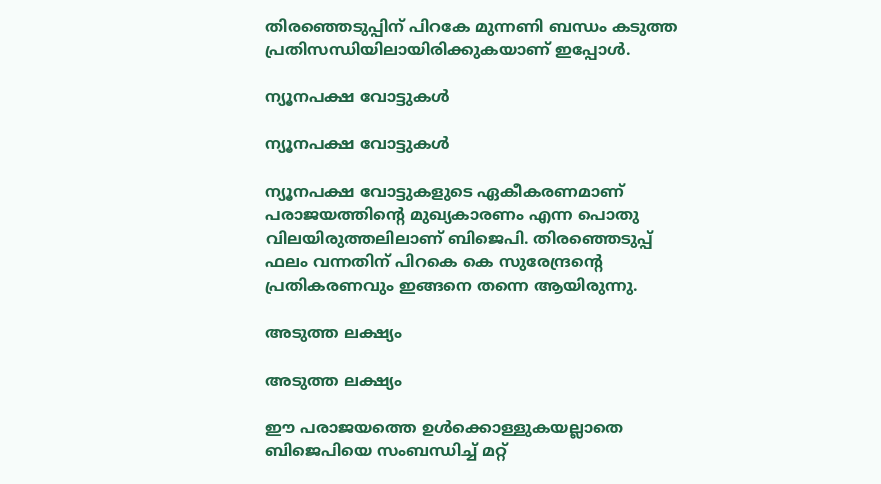തിരഞ്ഞെടുപ്പിന് പിറകേ മുന്നണി ബന്ധം കടുത്ത പ്രതിസന്ധിയിലായിരിക്കുകയാണ് ഇപ്പോള്‍.

ന്യൂനപക്ഷ വോട്ടുകൾ

ന്യൂനപക്ഷ വോട്ടുകൾ

ന്യൂനപക്ഷ വോട്ടുകളുടെ ഏകീകരണമാണ് പരാജയത്തിന്റെ മുഖ്യകാരണം എന്ന പൊതു വിലയിരുത്തലിലാണ് ബിജെപി. തിരഞ്ഞെടുപ്പ് ഫലം വന്നതിന് പിറകെ കെ സുരേന്ദ്രന്റെ പ്രതികരണവും ഇങ്ങനെ തന്നെ ആയിരുന്നു.

അടുത്ത ലക്ഷ്യം

അടുത്ത ലക്ഷ്യം

ഈ പരാജയത്തെ ഉള്‍ക്കൊള്ളുകയല്ലാതെ ബിജെപിയെ സംബന്ധിച്ച് മറ്റ്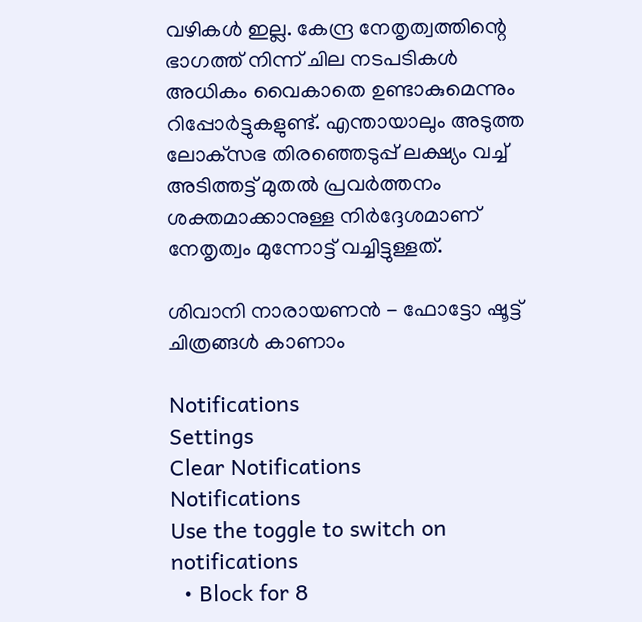വഴികള്‍ ഇല്ല. കേന്ദ്ര നേതൃത്വത്തിന്റെ ഭാഗത്ത് നിന്ന് ചില നടപടികള്‍ അധികം വൈകാതെ ഉണ്ടാകുമെന്നും റിപ്പോര്‍ട്ടുകളുണ്ട്. എന്തായാലും അടുത്ത ലോക്‌സഭ തിരഞ്ഞെടുപ്പ് ലക്ഷ്യം വച്ച് അടിത്തട്ട് മുതല്‍ പ്രവര്‍ത്തനം ശക്തമാക്കാനുള്ള നിര്‍ദ്ദേശമാണ് നേതൃത്വം മുന്നോട്ട് വച്ചിട്ടുള്ളത്.

ശിവാനി നാരായണൻ - ഫോട്ടോ ഷൂട്ട് ചിത്രങ്ങൾ കാണാം

Notifications
Settings
Clear Notifications
Notifications
Use the toggle to switch on notifications
  • Block for 8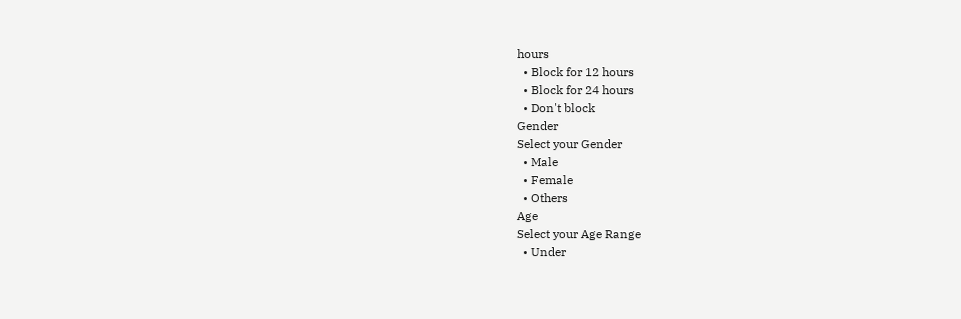hours
  • Block for 12 hours
  • Block for 24 hours
  • Don't block
Gender
Select your Gender
  • Male
  • Female
  • Others
Age
Select your Age Range
  • Under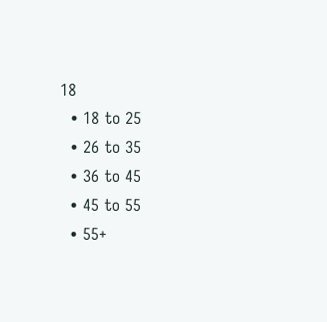18
  • 18 to 25
  • 26 to 35
  • 36 to 45
  • 45 to 55
  • 55+